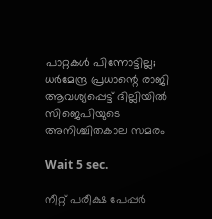പാറ്റകൾ പിന്നോട്ടില്ല; ധർമേന്ദ്ര പ്രധാന്റെ രാജി ആവശ്യപ്പെട്ട് ദില്ലിയിൽ സിജെപിയുടെ അനിശ്ചിതകാല സമരം

Wait 5 sec.

നീറ്റ് പരീക്ഷ പേപ്പർ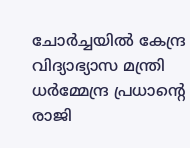ചോർച്ചയിൽ കേന്ദ്ര വിദ്യാഭ്യാസ മന്ത്രി ധർമ്മേന്ദ്ര പ്രധാന്റെ രാജി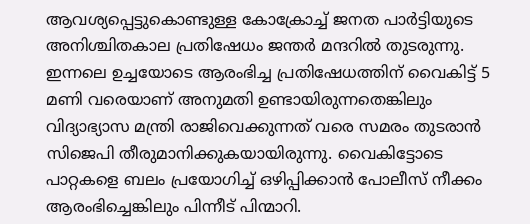ആവശ്യപ്പെട്ടുകൊണ്ടുള്ള കോക്രോച്ച് ജനത പാർട്ടിയുടെ അനിശ്ചിതകാല പ്രതിഷേധം ജന്തർ മന്ദറിൽ തുടരുന്നു. ഇന്നലെ ഉച്ചയോടെ ആരംഭിച്ച പ്രതിഷേധത്തിന് വൈകിട്ട് 5 മണി വരെയാണ് അനുമതി ഉണ്ടായിരുന്നതെങ്കിലും വിദ്യാഭ്യാസ മന്ത്രി രാജിവെക്കുന്നത് വരെ സമരം തുടരാൻ സിജെപി തീരുമാനിക്കുകയായിരുന്നു. വൈകിട്ടോടെ പാറ്റകളെ ബലം പ്രയോഗിച്ച് ഒഴിപ്പിക്കാൻ പോലീസ് നീക്കം ആരംഭിച്ചെങ്കിലും പിന്നീട് പിന്മാറി.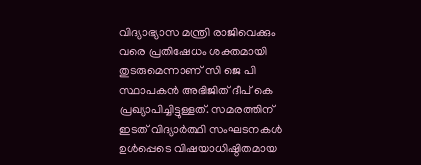വിദ്യാഭ്യാസ മന്ത്രി രാജിവെക്കും വരെ പ്രതിഷേധം ശക്തമായി തുടരുമെന്നാണ് സി ജെ പി സ്ഥാപകൻ അഭിജിത് ദീപ് കെ പ്രഖ്യാപിച്ചിട്ടുള്ളത്. സമരത്തിന് ഇടത് വിദ്യാർത്ഥി സംഘടനകൾ ഉൾപ്പെടെ വിഷയാധിഷ്ഠിതമായ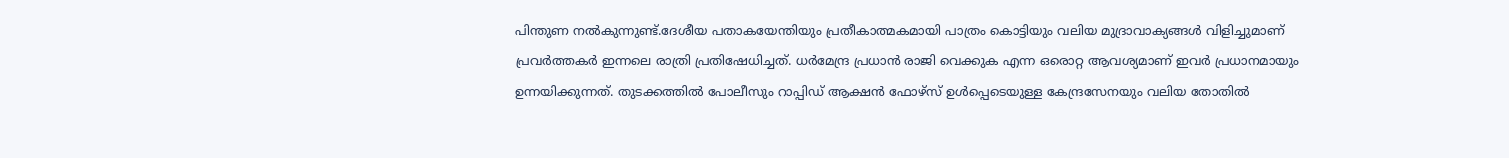പിന്തുണ നൽകുന്നുണ്ട്.ദേശീയ പതാകയേന്തിയും പ്രതീകാത്മകമായി പാത്രം കൊട്ടിയും വലിയ മുദ്രാവാക്യങ്ങൾ വിളിച്ചുമാണ് പ്രവർത്തകർ ഇന്നലെ രാത്രി പ്രതിഷേധിച്ചത്. ധർമേന്ദ്ര പ്രധാൻ രാജി വെക്കുക എന്ന ഒരൊറ്റ ആവശ്യമാണ് ഇവർ പ്രധാനമായും ഉന്നയിക്കുന്നത്. തുടക്കത്തിൽ പോലീസും റാപ്പിഡ് ആക്ഷൻ ഫോഴ്സ് ഉൾപ്പെടെയുള്ള കേന്ദ്രസേനയും വലിയ തോതിൽ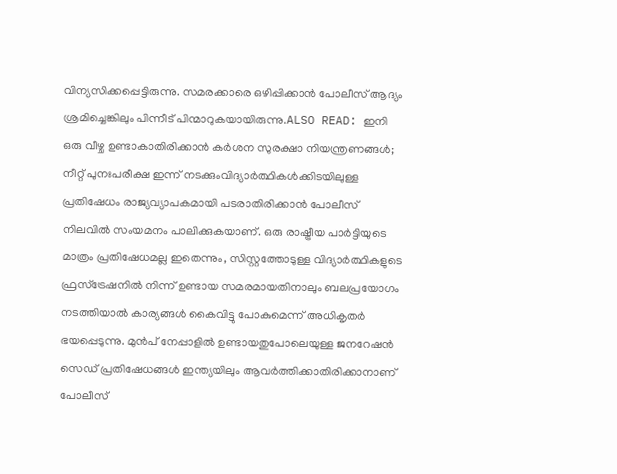വിന്യസിക്കപ്പെട്ടിരുന്നു. സമരക്കാരെ ഒഴിപ്പിക്കാൻ പോലീസ് ആദ്യം ശ്രമിച്ചെങ്കിലും പിന്നീട് പിന്മാറുകയായിരുന്നു.ALSO READ: ഇനി ഒരു വീഴ്ച ഉണ്ടാകാതിരിക്കാൻ കർശന സുരക്ഷാ നിയന്ത്രണങ്ങൾ; നീറ്റ് പുനഃപരീക്ഷ ഇന്ന് നടക്കുംവിദ്യാർത്ഥികൾക്കിടയിലുള്ള പ്രതിഷേധം രാജ്യവ്യാപകമായി പടരാതിരിക്കാൻ പോലീസ് നിലവിൽ സംയമനം പാലിക്കുകയാണ്. ഒരു രാഷ്ട്രീയ പാർട്ടിയുടെ മാത്രം പ്രതിഷേധമല്ല ഇതെന്നും, സിസ്റ്റത്തോടുള്ള വിദ്യാർത്ഥികളുടെ ഫ്രസ്ട്രേഷനിൽ നിന്ന് ഉണ്ടായ സമരമായതിനാലും ബലപ്രയോഗം നടത്തിയാൽ കാര്യങ്ങൾ കൈവിട്ടു പോകുമെന്ന് അധികൃതർ ഭയപ്പെടുന്നു. മുൻപ് നേപ്പാളിൽ ഉണ്ടായതുപോലെയുള്ള ജനറേഷൻ സെഡ് പ്രതിഷേധങ്ങൾ ഇന്ത്യയിലും ആവർത്തിക്കാതിരിക്കാനാണ് പോലീസ്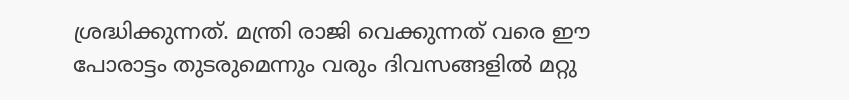ശ്രദ്ധിക്കുന്നത്. മന്ത്രി രാജി വെക്കുന്നത് വരെ ഈ പോരാട്ടം തുടരുമെന്നും വരും ദിവസങ്ങളിൽ മറ്റു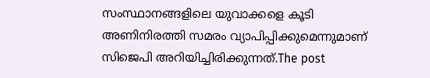സംസ്ഥാനങ്ങളിലെ യുവാക്കളെ കൂടി അണിനിരത്തി സമരം വ്യാപിപ്പിക്കുമെന്നുമാണ് സിജെപി അറിയിച്ചിരിക്കുന്നത്.The post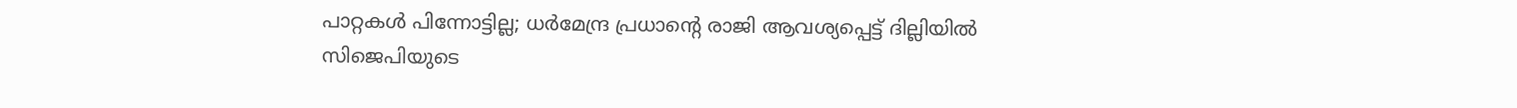പാറ്റകൾ പിന്നോട്ടില്ല; ധർമേന്ദ്ര പ്രധാന്റെ രാജി ആവശ്യപ്പെട്ട് ദില്ലിയിൽ സിജെപിയുടെ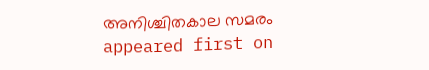അനിശ്ചിതകാല സമരം appeared first on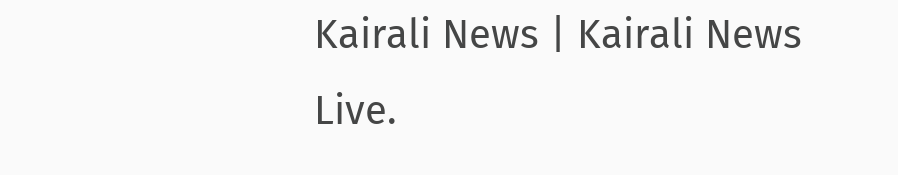Kairali News | Kairali News Live.